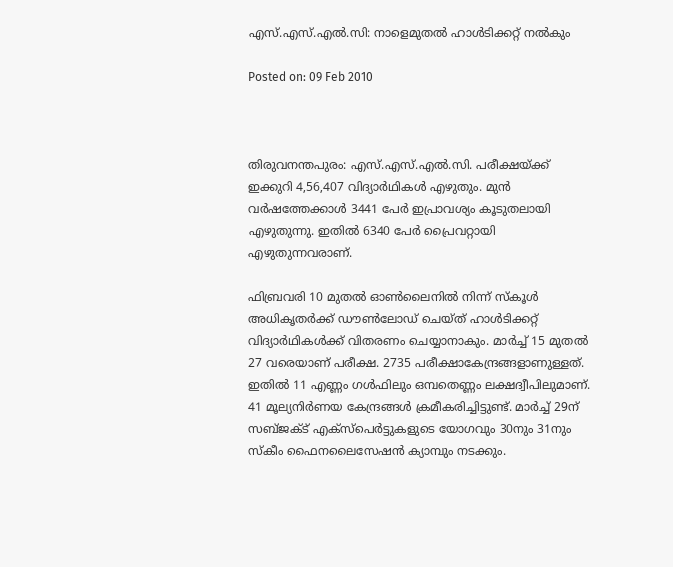എസ്.എസ്.എല്‍.സി: നാളെമുതല്‍ ഹാള്‍ടിക്കറ്റ് നല്‍കും

Posted on: 09 Feb 2010



തിരുവനന്തപുരം: എസ്.എസ്.എല്‍.സി. പരീക്ഷയ്ക്ക് ഇക്കുറി 4,56,407 വിദ്യാര്‍ഥികള്‍ എഴുതും. മുന്‍ വര്‍ഷത്തേക്കാള്‍ 3441 പേര്‍ ഇപ്രാവശ്യം കൂടുതലായി എഴുതുന്നു. ഇതില്‍ 6340 പേര്‍ പ്രൈവറ്റായി എഴുതുന്നവരാണ്.

ഫിബ്രവരി 10 മുതല്‍ ഓണ്‍ലൈനില്‍ നിന്ന് സ്‌കൂള്‍ അധികൃതര്‍ക്ക് ഡൗണ്‍ലോഡ് ചെയ്ത് ഹാള്‍ടിക്കറ്റ് വിദ്യാര്‍ഥികള്‍ക്ക് വിതരണം ചെയ്യാനാകും. മാര്‍ച്ച് 15 മുതല്‍ 27 വരെയാണ് പരീക്ഷ. 2735 പരീക്ഷാകേന്ദ്രങ്ങളാണുള്ളത്. ഇതില്‍ 11 എണ്ണം ഗള്‍ഫിലും ഒമ്പതെണ്ണം ലക്ഷദ്വീപിലുമാണ്. 41 മൂല്യനിര്‍ണയ കേന്ദ്രങ്ങള്‍ ക്രമീകരിച്ചിട്ടുണ്ട്. മാര്‍ച്ച് 29ന് സബ്ജക്ട് എക്‌സ്‌പെര്‍ട്ടുകളുടെ യോഗവും 30നും 31നും സ്‌കീം ഫൈനലൈസേഷന്‍ ക്യാമ്പും നടക്കും.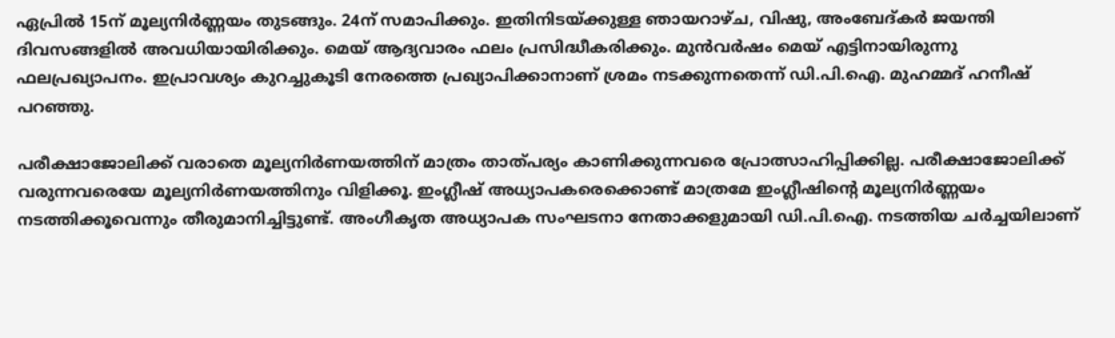ഏപ്രില്‍ 15ന് മൂല്യനിര്‍ണ്ണയം തുടങ്ങും. 24ന് സമാപിക്കും. ഇതിനിടയ്ക്കുള്ള ഞായറാഴ്ച, വിഷു, അംബേദ്കര്‍ ജയന്തി ദിവസങ്ങളില്‍ അവധിയായിരിക്കും. മെയ് ആദ്യവാരം ഫലം പ്രസിദ്ധീകരിക്കും. മുന്‍വര്‍ഷം മെയ് എട്ടിനായിരുന്നു ഫലപ്രഖ്യാപനം. ഇപ്രാവശ്യം കുറച്ചുകൂടി നേരത്തെ പ്രഖ്യാപിക്കാനാണ് ശ്രമം നടക്കുന്നതെന്ന് ഡി.പി.ഐ. മുഹമ്മദ് ഹനീഷ് പറഞ്ഞു.

പരീക്ഷാജോലിക്ക് വരാതെ മൂല്യനിര്‍ണയത്തിന് മാത്രം താത്പര്യം കാണിക്കുന്നവരെ പ്രോത്സാഹിപ്പിക്കില്ല. പരീക്ഷാജോലിക്ക് വരുന്നവരെയേ മൂല്യനിര്‍ണയത്തിനും വിളിക്കൂ. ഇംഗ്ലീഷ് അധ്യാപകരെക്കൊണ്ട് മാത്രമേ ഇംഗ്ലീഷിന്റെ മൂല്യനിര്‍ണ്ണയം നടത്തിക്കൂവെന്നും തീരുമാനിച്ചിട്ടുണ്ട്. അംഗീകൃത അധ്യാപക സംഘടനാ നേതാക്കളുമായി ഡി.പി.ഐ. നടത്തിയ ചര്‍ച്ചയിലാണ്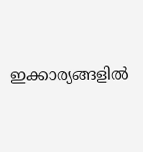ഇക്കാര്യങ്ങളില്‍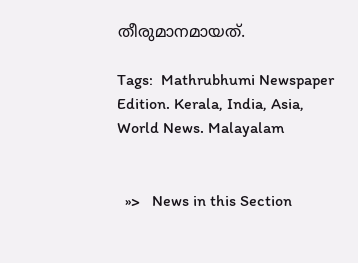തീരുമാനമായത്.

Tags:  Mathrubhumi Newspaper Edition. Kerala, India, Asia, World News. Malayalam


  »>   News in this Section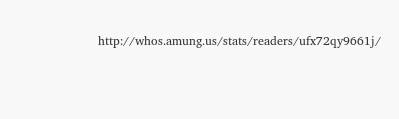http://whos.amung.us/stats/readers/ufx72qy9661j/